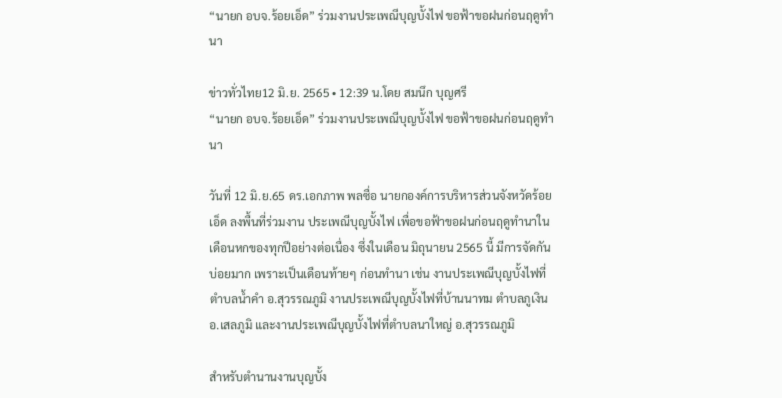“นายก อบจ.ร้อยเอ็ด” ร่วมงานประเพณีบุญบั้งไฟ ขอฟ้าขอฝนก่อนฤดูทำนา

ข่าวทั่วไทย12 มิ.ย. 2565 • 12:39 น.โดย สมนึก บุญศรี
“นายก อบจ.ร้อยเอ็ด” ร่วมงานประเพณีบุญบั้งไฟ ขอฟ้าขอฝนก่อนฤดูทำนา

วันที่ 12 มิ.ย.65 ดร.เอกภาพ พลซื่อ นายกองค์การบริหารส่วนจังหวัดร้อยเอ็ด ลงพื้นที่ร่วมงาน ประเพณีบุญบั้งไฟ เพื่อขอฟ้าขอฝนก่อนฤดูทำนาในเดือนหกของทุกปีอย่างต่อเนื่อง ซึ่งในเดือน มิถุนายน 2565 นี้ มีการจัดกันบ่อยมาก เพราะเป็นเดือนท้ายๆ ก่อนทำนา เช่น งานประเพณีบุญบั้งไฟที่ตำบลน้ำคำ อ.สุวรรณภูมิ งานประเพณีบุญบั้งไฟที่บ้านนาทม ตำบลภูเงิน อ.เสลภูมิ และงานประเพณีบุญบั้งไฟที่ตำบลนาใหญ่ อ.สุวรรณภูมิ

สำหรับตำนานงานบุญบั้ง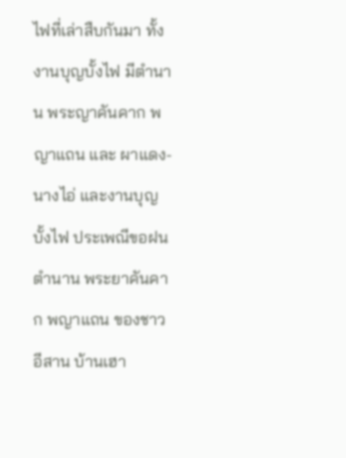ไฟที่เล่าสืบกันมา ทั้งงานบุญบั้งไฟ มีตำนาน พระญาคันคาก พญาแถน และ ผาแดง-นางไอ่ และงานบุญบั้งไฟ ประเพณีขอฝน ตำนาน พระยาคันคาก พญาแถน ของชาวอีสาน บ้านเฮา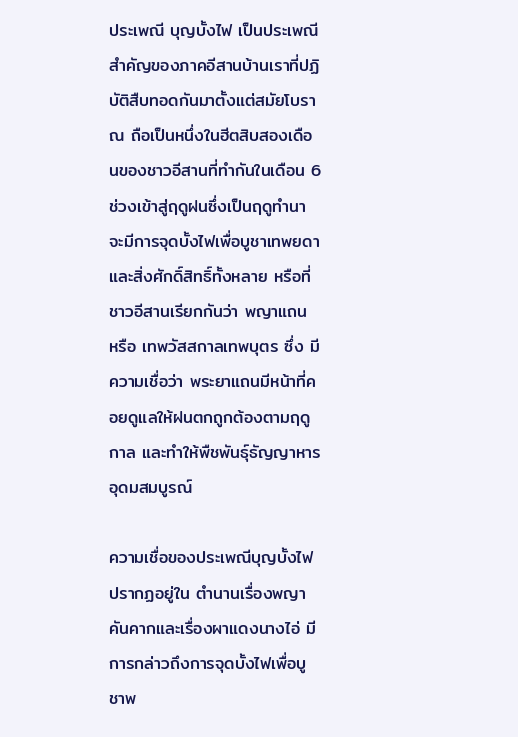ประเพณี บุญบั้งไฟ เป็นประเพณีสำคัญของภาคอีสานบ้านเราที่ปฏิบัติสืบทอดกันมาตั้งแต่สมัยโบราณ ถือเป็นหนึ่งในฮีตสิบสองเดือนของชาวอีสานที่ทำกันในเดือน 6 ช่วงเข้าสู่ฤดูฝนซึ่งเป็นฤดูทำนา จะมีการจุดบั้งไฟเพื่อบูชาเทพยดา และสิ่งศักดิ์สิทธิ์ทั้งหลาย หรือที่ชาวอีสานเรียกกันว่า พญาแถน หรือ เทพวัสสกาลเทพบุตร ซึ่ง มีความเชื่อว่า พระยาแถนมีหน้าที่คอยดูแลให้ฝนตกถูกต้องตามฤดูกาล และทำให้พืชพันธุ์ธัญญาหารอุดมสมบูรณ์

ความเชื่อของประเพณีบุญบั้งไฟ ปรากฏอยู่ใน ตำนานเรื่องพญาคันคากและเรื่องผาแดงนางไอ่ มีการกล่าวถึงการจุดบั้งไฟเพื่อบูชาพ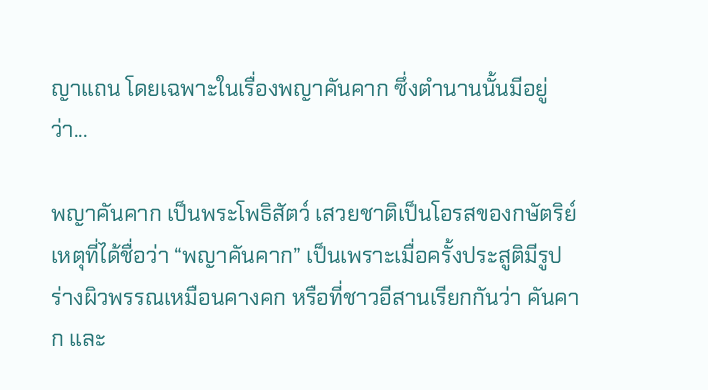ญาแถน โดยเฉพาะในเรื่องพญาคันคาก ซึ่งตำนานนั้นมีอยู่ว่า...

พญาคันคาก เป็นพระโพธิสัตว์ เสวยชาติเป็นโอรสของกษัตริย์ เหตุที่ได้ชื่อว่า “พญาคันคาก” เป็นเพราะเมื่อครั้งประสูติมีรูปร่างผิวพรรณเหมือนคางคก หรือที่ชาวอีสานเรียกกันว่า คันคาก และ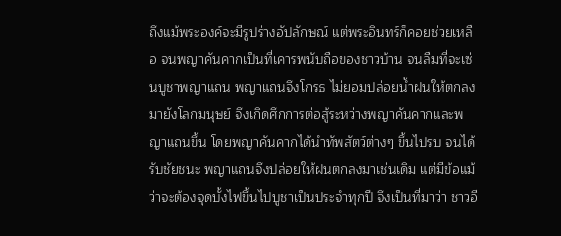ถึงแม้พระองค์จะมีรูปร่างอัปลักษณ์ แต่พระอินทร์ก็คอยช่วยเหลือ จนพญาคันคากเป็นที่เคารพนับถือของชาวบ้าน จนลืมที่จะเซ่นบูชาพญาแถน พญาแถนจึงโกรธ ไม่ยอมปล่อยน้ำฝนให้ตกลงมายังโลกมนุษย์ จึงเกิดศึกการต่อสู้ระหว่างพญาคันคากและพญาแถนขึ้น โดยพญาคันคากได้นำทัพสัตว์ต่างๆ ขึ้นไปรบ จนได้รับชัยชนะ พญาแถนจึงปล่อยให้ฝนตกลงมาเช่นเดิม แต่มีข้อแม้ว่าจะต้องจุดบั้งไฟขึ้นไปบูชาเป็นประจำทุกปี จึงเป็นที่มาว่า ชาวอี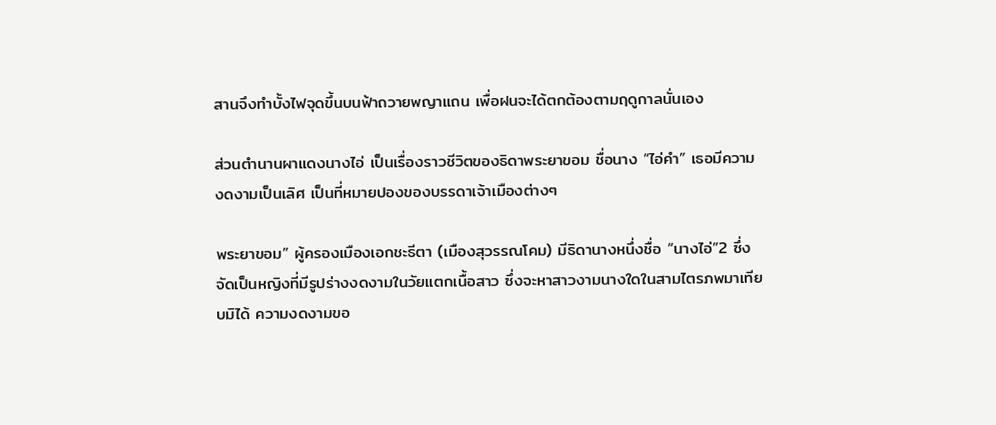สานจึงทำบั้งไฟจุดขึ้นบนฟ้าถวายพญาแถน เพื่อฝนจะได้ตกต้องตามฤดูกาลนั่นเอง

ส่วนตำนานผาแดงนางไอ่ เป็นเรื่องราวชีวิตของธิดาพระยาขอม ชื่อนาง “ไอ่คำ” เธอมีความงดงามเป็นเลิศ เป็นที่หมายปองของบรรดาเจ้าเมืองต่างๆ

พระยาขอม” ผู้ครองเมืองเอกชะธีตา (เมืองสุวรรณโคม) มีธิดานางหนึ่งชื่อ “นางไอ่”2 ซึ่งจัดเป็นหญิงที่มีรูปร่างงดงามในวัยแตกเนื้อสาว ซึ่งจะหาสาวงามนางใดในสามไตรภพมาเทียบมิได้ ความงดงามขอ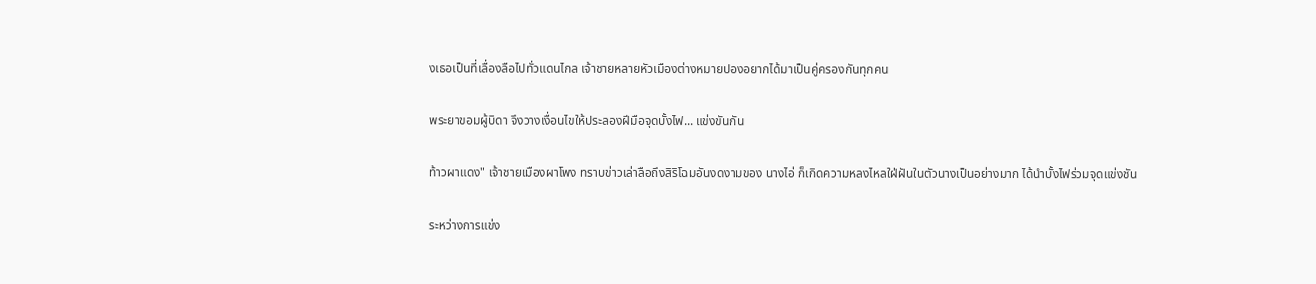งเธอเป็นที่เลื่องลือไปทั่วแดนไกล เจ้าชายหลายหัวเมืองต่างหมายปองอยากได้มาเป็นคู่ครองกันทุกคน

พระยาขอมผู้บิดา จึงวางเงื่อนไขให้ประลองฝีมือจุดบั้งไฟ... แข่งขันกัน

ท้าวผาแดง" เจ้าชายเมืองผาโพง ทราบข่าวเล่าลือถึงสิริโฉมอันงดงามของ นางไอ่ ก็เกิดความหลงไหลใฝ่ฝันในตัวนางเป็นอย่างมาก ได้นำบั้งไฟร่วมจุดแข่งชัน

ระหว่างการแข่ง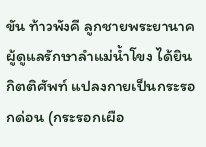ขัน ท้าวพังคี ลูกชายพระยานาค ผู้ดูแลรักษาลำแม่น้ำโขง ได้ยินกิตติศัพท์ แปลงกายเป็นกระรอกด่อน (กระรอกเผือ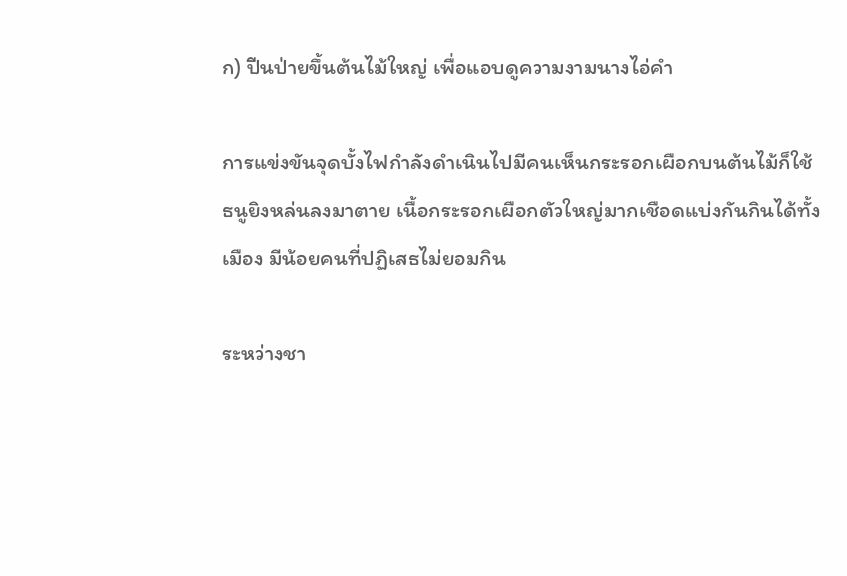ก) ปีนป่ายขึ้นต้นไม้ใหญ่ เพื่อแอบดูความงามนางไอ่คำ

การแข่งขันจุดบั้งไฟกำลังดำเนินไปมีคนเห็นกระรอกเผือกบนต้นไม้ก็ใช้ธนูยิงหล่นลงมาตาย เนื้อกระรอกเผือกตัวใหญ่มากเชือดแบ่งกันกินได้ทั้งเมือง มีน้อยคนที่ปฏิเสธไม่ยอมกิน

ระหว่างชา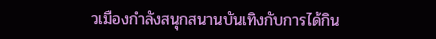วเมืองกำลังสนุกสนานบันเทิงกับการได้กิน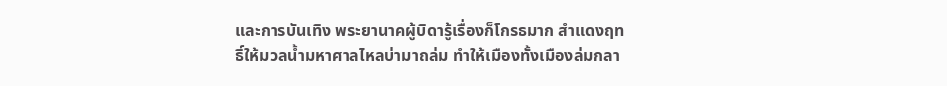และการบันเทิง พระยานาคผู้บิดารู้เรื่องก็โกรธมาก สำแดงฤทธิ์ให้มวลน้ำมหาศาลไหลบ่ามาถล่ม ทำให้เมืองทั้งเมืองล่มกลา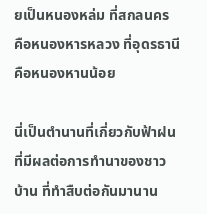ยเป็นหนองหล่ม ที่สกลนคร คือหนองหารหลวง ที่อุดรธานี คือหนองหานน้อย

นี่เป็นตำนานที่เกี่ยวกับฟ้าฝน ที่มีผลต่อการทำนาของชาวบ้าน ที่ทำสืบต่อกันมานาน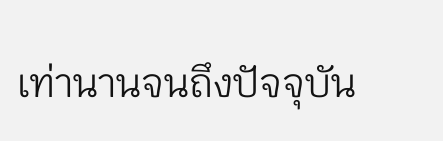เท่านานจนถึงปัจจุบัน